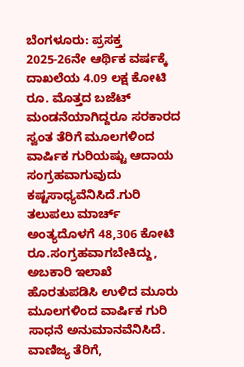ಬೆಂಗಳೂರು: ಪ್ರಸಕ್ತ 2025-26ನೇ ಆರ್ಥಿಕ ವರ್ಷಕ್ಕೆ ದಾಖಲೆಯ 4.09 ಲಕ್ಷ ಕೋಟಿ ರೂ. ಮೊತ್ತದ ಬಜೆಟ್ ಮಂಡನೆಯಾಗಿದ್ದರೂ ಸರಕಾರದ ಸ್ವಂತ ತೆರಿಗೆ ಮೂಲಗಳಿಂದ ವಾರ್ಷಿಕ ಗುರಿಯಷ್ಟು ಆದಾಯ ಸಂಗ್ರಹವಾಗುವುದು ಕಷ್ಟಸಾಧ್ಯವೆನಿಸಿದೆ.ಗುರಿ ತಲುಪಲು ಮಾರ್ಚ್ ಅಂತ್ಯದೊಳಗೆ 48,306 ಕೋಟಿ ರೂ.ಸಂಗ್ರಹವಾಗಬೇಕಿದ್ದು, ಅಬಕಾರಿ ಇಲಾಖೆ ಹೊರತುಪಡಿಸಿ ಉಳಿದ ಮೂರು ಮೂಲಗಳಿಂದ ವಾರ್ಷಿಕ ಗುರಿ ಸಾಧನೆ ಅನುಮಾನವೆನಿಸಿದೆ. ವಾಣಿಜ್ಯ ತೆರಿಗೆ,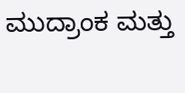ಮುದ್ರಾಂಕ ಮತ್ತು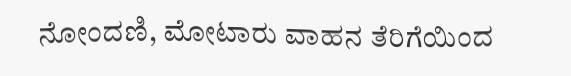ನೋಂದಣಿ, ಮೋಟಾರು ವಾಹನ ತೆರಿಗೆಯಿಂದ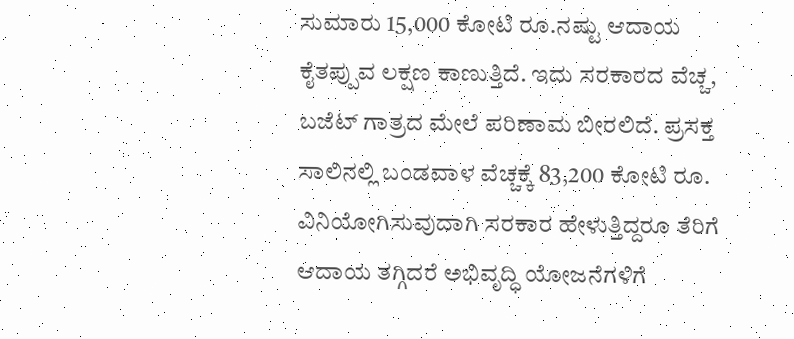ಸುಮಾರು 15,000 ಕೋಟಿ ರೂ.ನಷ್ಟು ಆದಾಯ ಕೈತಪ್ಪುವ ಲಕ್ಷಣ ಕಾಣುತ್ತಿದೆ. ಇದು ಸರಕಾರದ ವೆಚ್ಚ, ಬಜೆಟ್ ಗಾತ್ರದ ಮೇಲೆ ಪರಿಣಾಮ ಬೀರಲಿದೆ. ಪ್ರಸಕ್ತ ಸಾಲಿನಲ್ಲಿ ಬಂಡವಾಳ ವೆಚ್ಚಕ್ಕೆ 83,200 ಕೋಟಿ ರೂ. ವಿನಿಯೋಗಿಸುವುದಾಗಿ ಸರಕಾರ ಹೇಳುತ್ತಿದ್ದರೂ ತೆರಿಗೆ ಆದಾಯ ತಗ್ಗಿದರೆ ಅಭಿವೃದ್ಧಿ ಯೋಜನೆಗಳಿಗೆ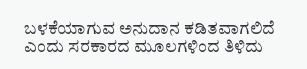ಬಳಕೆಯಾಗುವ ಅನುದಾನ ಕಡಿತವಾಗಲಿದೆ ಎಂದು ಸರಕಾರದ ಮೂಲಗಳಿಂದ ತಿಳಿದು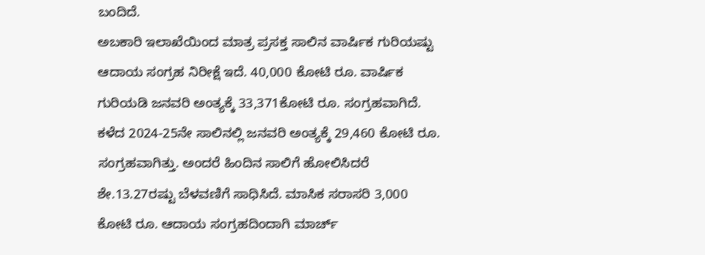ಬಂದಿದೆ.
ಅಬಕಾರಿ ಇಲಾಖೆಯಿಂದ ಮಾತ್ರ ಪ್ರಸಕ್ತ ಸಾಲಿನ ವಾರ್ಷಿಕ ಗುರಿಯಷ್ಟು ಆದಾಯ ಸಂಗ್ರಹ ನಿರೀಕ್ಷೆ ಇದೆ. 40,000 ಕೋಟಿ ರೂ. ವಾರ್ಷಿಕ ಗುರಿಯಡಿ ಜನವರಿ ಅಂತ್ಯಕ್ಕೆ 33,371ಕೋಟಿ ರೂ. ಸಂಗ್ರಹವಾಗಿದೆ. ಕಳೆದ 2024-25ನೇ ಸಾಲಿನಲ್ಲಿ ಜನವರಿ ಅಂತ್ಯಕ್ಕೆ 29,460 ಕೋಟಿ ರೂ. ಸಂಗ್ರಹವಾಗಿತ್ತು. ಅಂದರೆ ಹಿಂದಿನ ಸಾಲಿಗೆ ಹೋಲಿಸಿದರೆ ಶೇ.13.27ರಷ್ಟು ಬೆಳವಣಿಗೆ ಸಾಧಿಸಿದೆ. ಮಾಸಿಕ ಸರಾಸರಿ 3,000 ಕೋಟಿ ರೂ. ಆದಾಯ ಸಂಗ್ರಹದಿಂದಾಗಿ ಮಾರ್ಚ್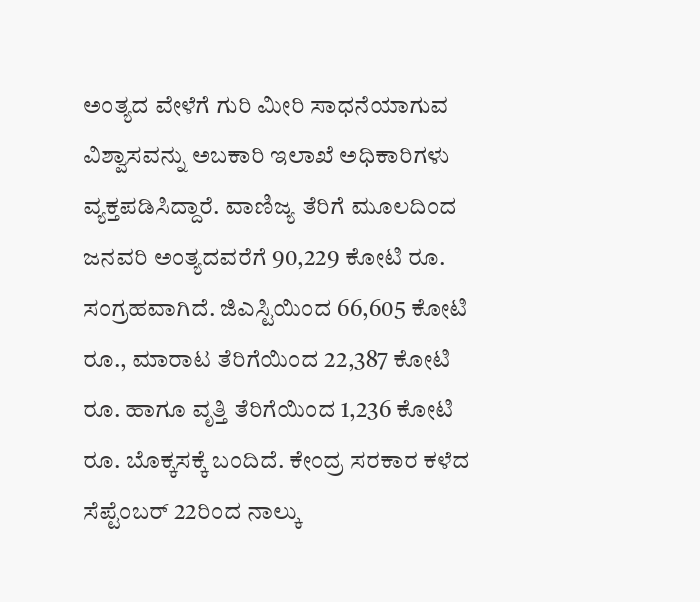ಅಂತ್ಯದ ವೇಳೆಗೆ ಗುರಿ ಮೀರಿ ಸಾಧನೆಯಾಗುವ ವಿಶ್ವಾಸವನ್ನು ಅಬಕಾರಿ ಇಲಾಖೆ ಅಧಿಕಾರಿಗಳು ವ್ಯಕ್ತಪಡಿಸಿದ್ದಾರೆ. ವಾಣಿಜ್ಯ ತೆರಿಗೆ ಮೂಲದಿಂದ ಜನವರಿ ಅಂತ್ಯದವರೆಗೆ 90,229 ಕೋಟಿ ರೂ. ಸಂಗ್ರಹವಾಗಿದೆ. ಜಿಎಸ್ಟಿಯಿಂದ 66,605 ಕೋಟಿ ರೂ., ಮಾರಾಟ ತೆರಿಗೆಯಿಂದ 22,387 ಕೋಟಿ ರೂ. ಹಾಗೂ ವೃತ್ತಿ ತೆರಿಗೆಯಿಂದ 1,236 ಕೋಟಿ ರೂ. ಬೊಕ್ಕಸಕ್ಕೆ ಬಂದಿದೆ. ಕೇಂದ್ರ ಸರಕಾರ ಕಳೆದ ಸೆಪ್ಟೆಂಬರ್ 22ರಿಂದ ನಾಲ್ಕು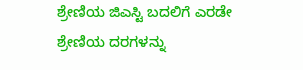ಶ್ರೇಣಿಯ ಜಿಎಸ್ಟಿ ಬದಲಿಗೆ ಎರಡೇ ಶ್ರೇಣಿಯ ದರಗಳನ್ನು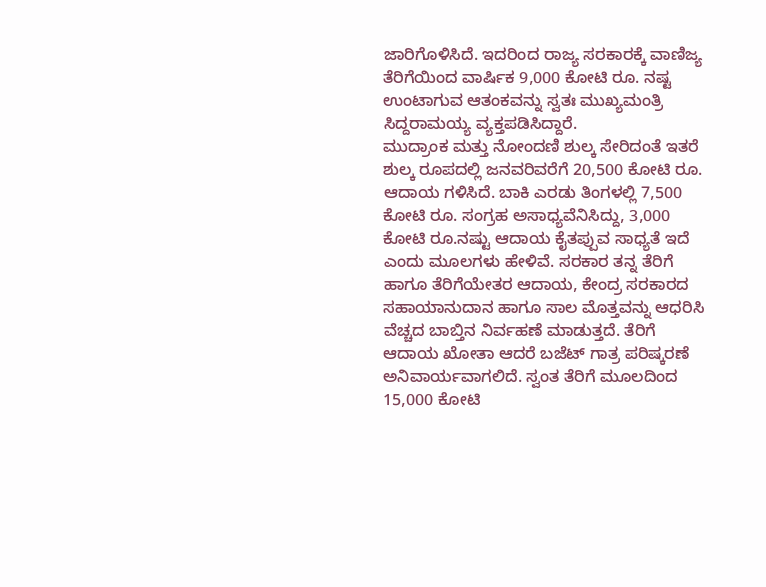ಜಾರಿಗೊಳಿಸಿದೆ. ಇದರಿಂದ ರಾಜ್ಯ ಸರಕಾರಕ್ಕೆ ವಾಣಿಜ್ಯ ತೆರಿಗೆಯಿಂದ ವಾರ್ಷಿಕ 9,000 ಕೋಟಿ ರೂ. ನಷ್ಟ ಉಂಟಾಗುವ ಆತಂಕವನ್ನು ಸ್ವತಃ ಮುಖ್ಯಮಂತ್ರಿ ಸಿದ್ದರಾಮಯ್ಯ ವ್ಯಕ್ತಪಡಿಸಿದ್ದಾರೆ.
ಮುದ್ರಾಂಕ ಮತ್ತು ನೋಂದಣಿ ಶುಲ್ಕ ಸೇರಿದಂತೆ ಇತರೆ ಶುಲ್ಕ ರೂಪದಲ್ಲಿ ಜನವರಿವರೆಗೆ 20,500 ಕೋಟಿ ರೂ. ಆದಾಯ ಗಳಿಸಿದೆ. ಬಾಕಿ ಎರಡು ತಿಂಗಳಲ್ಲಿ 7,500 ಕೋಟಿ ರೂ. ಸಂಗ್ರಹ ಅಸಾಧ್ಯವೆನಿಸಿದ್ದು, 3,000 ಕೋಟಿ ರೂ.ನಷ್ಟು ಆದಾಯ ಕೈತಪ್ಪುವ ಸಾಧ್ಯತೆ ಇದೆ ಎಂದು ಮೂಲಗಳು ಹೇಳಿವೆ. ಸರಕಾರ ತನ್ನ ತೆರಿಗೆ ಹಾಗೂ ತೆರಿಗೆಯೇತರ ಆದಾಯ, ಕೇಂದ್ರ ಸರಕಾರದ ಸಹಾಯಾನುದಾನ ಹಾಗೂ ಸಾಲ ಮೊತ್ತವನ್ನು ಆಧರಿಸಿ ವೆಚ್ಚದ ಬಾಬ್ತಿನ ನಿರ್ವಹಣೆ ಮಾಡುತ್ತದೆ. ತೆರಿಗೆ ಆದಾಯ ಖೋತಾ ಆದರೆ ಬಜೆಟ್ ಗಾತ್ರ ಪರಿಷ್ಕರಣೆ ಅನಿವಾರ್ಯವಾಗಲಿದೆ. ಸ್ವಂತ ತೆರಿಗೆ ಮೂಲದಿಂದ 15,000 ಕೋಟಿ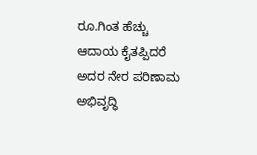ರೂ.ಗಿಂತ ಹೆಚ್ಚು ಆದಾಯ ಕೈತಪ್ಪಿದರೆ ಅದರ ನೇರ ಪರಿಣಾಮ ಅಭಿವೃದ್ಧಿ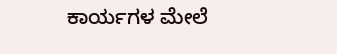ಕಾರ್ಯಗಳ ಮೇಲೆ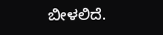ಬೀಳಲಿದೆ.